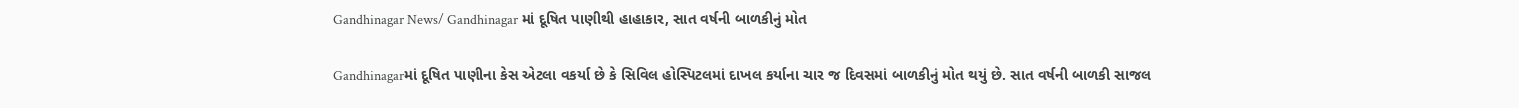Gandhinagar News/ Gandhinagar માં દૂષિત પાણીથી હાહાકાર, સાત વર્ષની બાળકીનું મોત

Gandhinagarમાં દૂષિત પાણીના કેસ એટલા વકર્યા છે કે સિવિલ હોસ્પિટલમાં દાખલ કર્યાના ચાર જ દિવસમાં બાળકીનું મોત થયું છે. સાત વર્ષની બાળકી સાજલ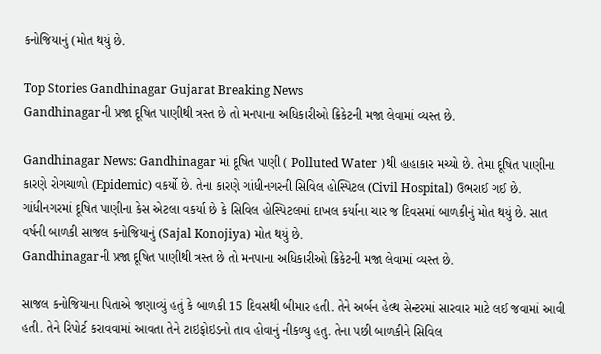કનોજિયાનું (મોત થયું છે.

Top Stories Gandhinagar Gujarat Breaking News
Gandhinagarની પ્રજા દૂષિત પાણીથી ત્રસ્ત છે તો મનપાના અધિકારીઓ ક્રિકેટની મજા લેવામાં વ્યસ્ત છે.

Gandhinagar News: Gandhinagar માં દૂષિત પાણી ( Polluted Water )થી હાહાકાર મચ્યો છે. તેમા દૂષિત પાણીના કારણે રોગચાળો (Epidemic) વકર્યો છે. તેના કારણે ગાંધીનગરની સિવિલ હોસ્પિટલ (Civil Hospital) ઉભરાઈ ગઈ છે. ગાંધીનગરમાં દૂષિત પાણીના કેસ એટલા વકર્યા છે કે સિવિલ હોસ્પિટલમાં દાખલ કર્યાના ચાર જ દિવસમાં બાળકીનું મોત થયું છે. સાત વર્ષની બાળકી સાજલ કનોજિયાનું (Sajal Konojiya) મોત થયું છે.
Gandhinagarની પ્રજા દૂષિત પાણીથી ત્રસ્ત છે તો મનપાના અધિકારીઓ ક્રિકેટની મજા લેવામાં વ્યસ્ત છે.

સાજલ કનોજિયાના પિતાએ જણાવ્યું હતું કે બાળકી 15 દિવસથી બીમાર હતી. તેને અર્બન હેલ્થ સેન્ટરમાં સારવાર માટે લઈ જવામાં આવી હતી. તેને રિપોર્ટ કરાવવામાં આવતા તેને ટાઇફોઇડનો તાવ હોવાનું નીકળ્યુ હતુ. તેના પછી બાળકીને સિવિલ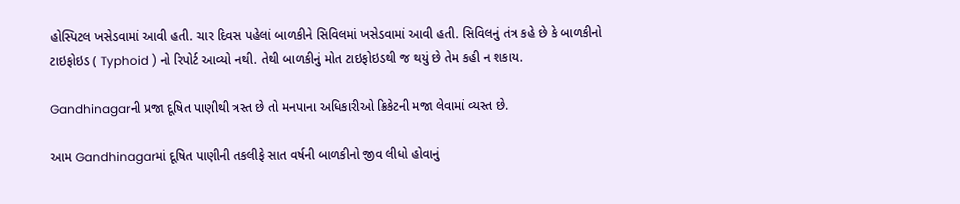હોસ્પિટલ ખસેડવામાં આવી હતી. ચાર દિવસ પહેલાં બાળકીને સિવિલમાં ખસેડવામાં આવી હતી. સિવિલનું તંત્ર કહે છે કે બાળકીનો ટાઇફોઇડ ( Typhoid ) નો રિપોર્ટ આવ્યો નથી. તેથી બાળકીનું મોત ટાઇફોઇડથી જ થયું છે તેમ કહી ન શકાય.

Gandhinagarની પ્રજા દૂષિત પાણીથી ત્રસ્ત છે તો મનપાના અધિકારીઓ ક્રિકેટની મજા લેવામાં વ્યસ્ત છે.

આમ Gandhinagarમાં દૂષિત પાણીની તકલીફે સાત વર્ષની બાળકીનો જીવ લીધો હોવાનું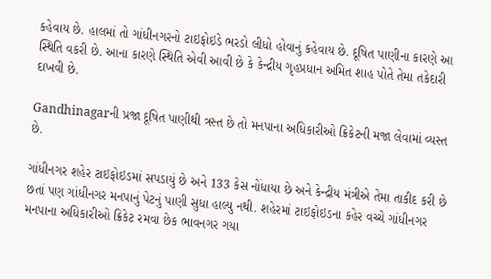કહેવાય છે. હાલમાં તો ગાંધીનગરનો ટાઇફોઇડે ભરડો લીધો હોવાનું કહેવાય છે. દૂષિત પાણીના કારણે આ સ્થિતિ વકરી છે. આના કારણે સ્થિતિ એવી આવી છે કે કેન્દ્રીય ગૃહપ્રધાન અમિત શાહ પોતે તેમા તકેદારી દાખવી છે.

Gandhinagarની પ્રજા દૂષિત પાણીથી ત્રસ્ત છે તો મનપાના અધિકારીઓ ક્રિકેટની મજા લેવામાં વ્યસ્ત છે.

ગાંધીનગર શહેર ટાઇફોઇડમાં સપડાયું છે અને 133 કેસ નોંધાયા છે અને કેન્દ્રીય મંત્રીએ તેમા તાકીદ કરી છે છતાં પણ ગાંધીનગર મનપાનું પેટનું પાણી સુધા હાલ્યુ નથી. શહેરમાં ટાઇફોઇડના કહેર વચ્ચે ગાંધીનગર મનપાના અધિકારીઓ ક્રિકેટ રમવા છેક ભાવનગર ગયા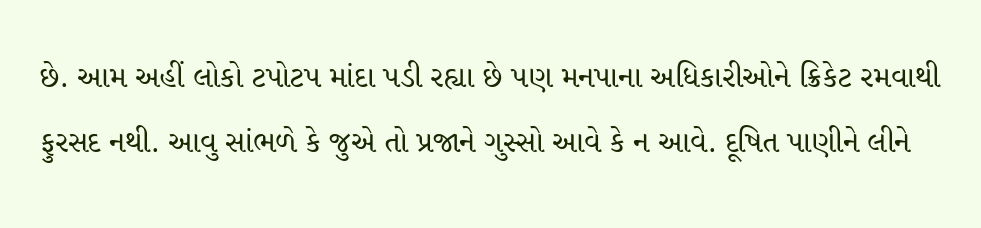છે. આમ અહીં લોકો ટપોટપ માંદા પડી રહ્યા છે પણ મનપાના અધિકારીઓને ક્રિકેટ રમવાથી ફુરસદ નથી. આવુ સાંભળે કે જુએ તો પ્રજાને ગુસ્સો આવે કે ન આવે. દૂષિત પાણીને લીને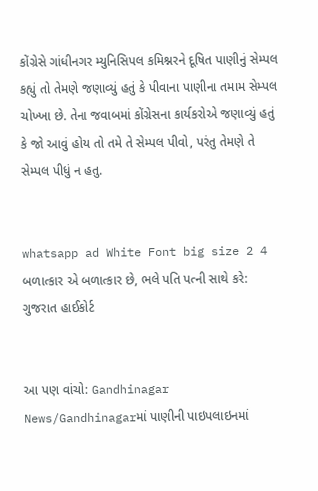કોંગ્રેસે ગાંધીનગર મ્યુનિસિપલ કમિશ્નરને દૂષિત પાણીનું સેમ્પલ કહ્યું તો તેમણે જણાવ્યું હતું કે પીવાના પાણીના તમામ સેમ્પલ ચોખ્ખા છે. તેના જવાબમાં કોંગ્રેસના કાર્યકરોએ જણાવ્યું હતું કે જો આવું હોય તો તમે તે સેમ્પલ પીવો, પરંતુ તેમણે તે સેમ્પલ પીધું ન હતુ.


whatsapp ad White Font big size 2 4 બળાત્કાર એ બળાત્કાર છે, ભલે પતિ પત્ની સાથે કરે: ગુજરાત હાઈકોર્ટ


આ પણ વાંચો: Gandhinagar News/Gandhinagarમાં પાણીની પાઇપલાઇનમાં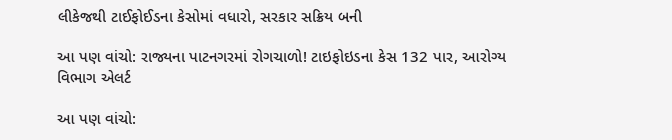લીકેજથી ટાઈફોઈડના કેસોમાં વધારો, સરકાર સક્રિય બની

આ પણ વાંચો: રાજ્યના પાટનગરમાં રોગચાળો! ટાઇફોઇડના કેસ 132 પાર, આરોગ્ય વિભાગ એલર્ટ

આ પણ વાંચો: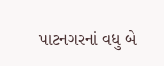પાટનગરનાં વધુ બે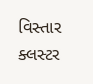વિસ્તાર ક્લસ્ટર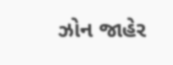ઝોન જાહેર